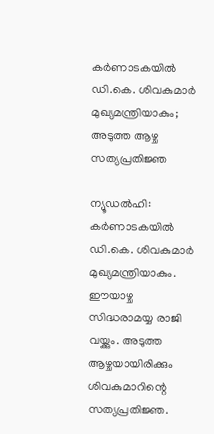കര്‍ണാടകയില്‍ ഡി.കെ. ശിവകുമാര്‍ മുഖ്യമന്ത്രിയാകും; അടുത്ത ആഴ്ച സത്യപ്രതിജ്ഞ

ന്യൂഡല്‍ഹി: കര്‍ണാടകയില്‍ ഡി.കെ. ശിവകുമാര്‍ മുഖ്യമന്ത്രിയാകും. ഈയാഴ്ച സിദ്ധരാമയ്യ രാജി വയ്ക്കും. അടുത്ത ആഴ്ചയായിരിക്കും ശിവകുമാറിന്റെ സത്യപ്രതിജ്ഞ.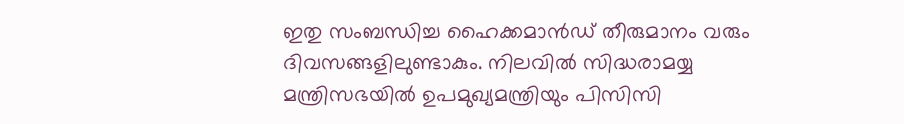ഇതു സംബന്ധിച്ച ഹൈക്കമാന്‍ഡ് തീരുമാനം വരും ദിവസങ്ങളിലുണ്ടാകും. നിലവില്‍ സിദ്ധരാമയ്യ മന്ത്രിസഭയില്‍ ഉപമുഖ്യമന്ത്രിയും പിസിസി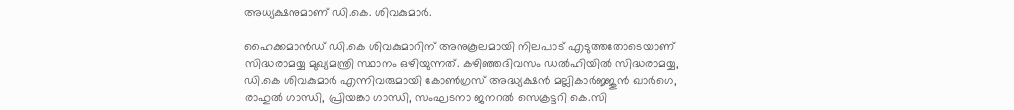അധ്യക്ഷനുമാണ് ഡി.കെ. ശിവകുമാര്‍.

ഹൈക്കമാന്‍ഡ് ഡി.കെ ശിവകുമാറിന് അനുകൂലമായി നിലപാട് എടുത്തതോടെയാണ് സിദ്ധരാമയ്യ മുഖ്യമന്ത്രി സ്ഥാനം ഒഴിയുന്നത്. കഴിഞ്ഞദിവസം ഡല്‍ഹിയില്‍ സിദ്ധരാമയ്യ, ഡി.കെ ശിവകുമാര്‍ എന്നിവരുമായി കോണ്‍ഗ്രസ് അദ്ധ്യക്ഷന്‍ മല്ലികാര്‍ജ്ജുന്‍ ഖാര്‍ഗെ, രാഹുല്‍ ഗാന്ധി, പ്രിയങ്കാ ഗാന്ധി, സംഘടനാ ജനറല്‍ സെക്രട്ടറി കെ.സി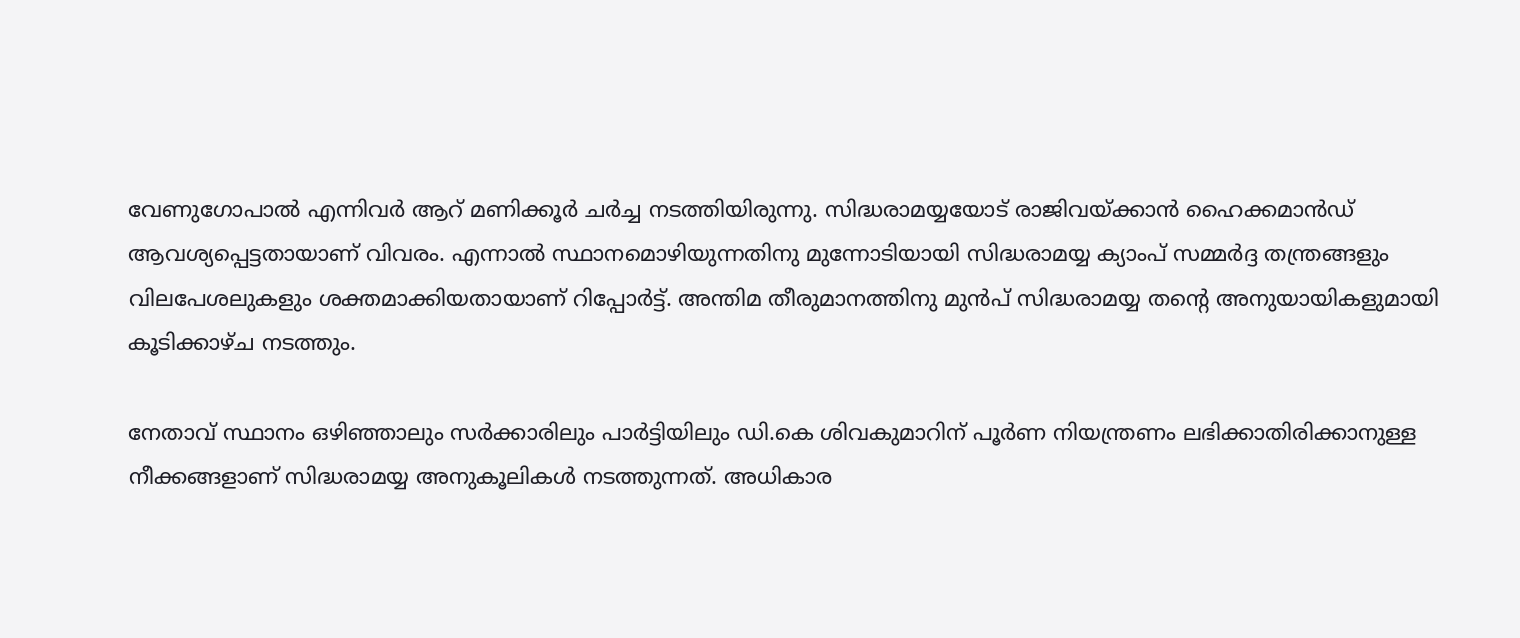വേണുഗോപാല്‍ എന്നിവര്‍ ആറ് മണിക്കൂര്‍ ചര്‍ച്ച നടത്തിയിരുന്നു. സിദ്ധരാമയ്യയോട് രാജിവയ്ക്കാന്‍ ഹൈക്കമാന്‍ഡ് ആവശ്യപ്പെട്ടതായാണ് വിവരം. എന്നാല്‍ സ്ഥാനമൊഴിയുന്നതിനു മുന്നോടിയായി സിദ്ധരാമയ്യ ക്യാംപ് സമ്മര്‍ദ്ദ തന്ത്രങ്ങളും വിലപേശലുകളും ശക്തമാക്കിയതായാണ് റിപ്പോര്‍ട്ട്. അന്തിമ തീരുമാനത്തിനു മുന്‍പ് സിദ്ധരാമയ്യ തന്റെ അനുയായികളുമായി കൂടിക്കാഴ്ച നടത്തും.

നേതാവ് സ്ഥാനം ഒഴിഞ്ഞാലും സര്‍ക്കാരിലും പാര്‍ട്ടിയിലും ഡി.കെ ശിവകുമാറിന് പൂര്‍ണ നിയന്ത്രണം ലഭിക്കാതിരിക്കാനുള്ള നീക്കങ്ങളാണ് സിദ്ധരാമയ്യ അനുകൂലികള്‍ നടത്തുന്നത്. അധികാര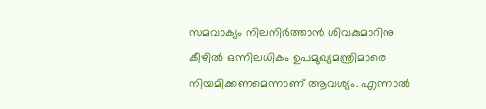സമവാക്യം നിലനിര്‍ത്താന്‍ ശിവകുമാറിനു കീഴില്‍ ഒന്നിലധികം ഉപമുഖ്യമന്ത്രിമാരെ നിയമിക്കണമെന്നാണ് ആവശ്യം. എന്നാല്‍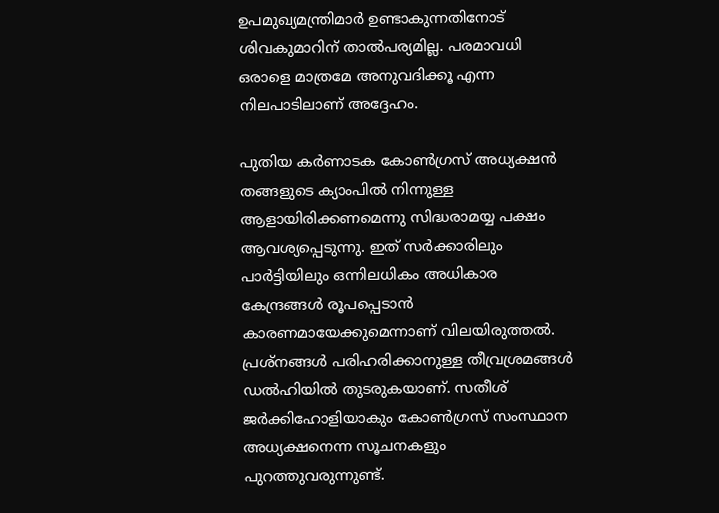ഉപമുഖ്യമന്ത്രിമാര്‍ ഉണ്ടാകുന്നതിനോട് ശിവകുമാറിന് താല്‍പര്യമില്ല. പരമാവധി ഒരാളെ മാത്രമേ അനുവദിക്കൂ എന്ന നിലപാടിലാണ് അദ്ദേഹം.

പുതിയ കര്‍ണാടക കോണ്‍ഗ്രസ് അധ്യക്ഷന്‍ തങ്ങളുടെ ക്യാംപില്‍ നിന്നുള്ള ആളായിരിക്കണമെന്നു സിദ്ധരാമയ്യ പക്ഷം ആവശ്യപ്പെടുന്നു. ഇത് സര്‍ക്കാരിലും പാര്‍ട്ടിയിലും ഒന്നിലധികം അധികാര കേന്ദ്രങ്ങള്‍ രൂപപ്പെടാന്‍ കാരണമായേക്കുമെന്നാണ് വിലയിരുത്തല്‍. പ്രശ്‌നങ്ങള്‍ പരിഹരിക്കാനുള്ള തീവ്രശ്രമങ്ങള്‍ ഡല്‍ഹിയില്‍ തുടരുകയാണ്. സതീശ് ജര്‍ക്കിഹോളിയാകും കോണ്‍ഗ്രസ് സംസ്ഥാന അധ്യക്ഷനെന്ന സൂചനകളും പുറത്തുവരുന്നുണ്ട്.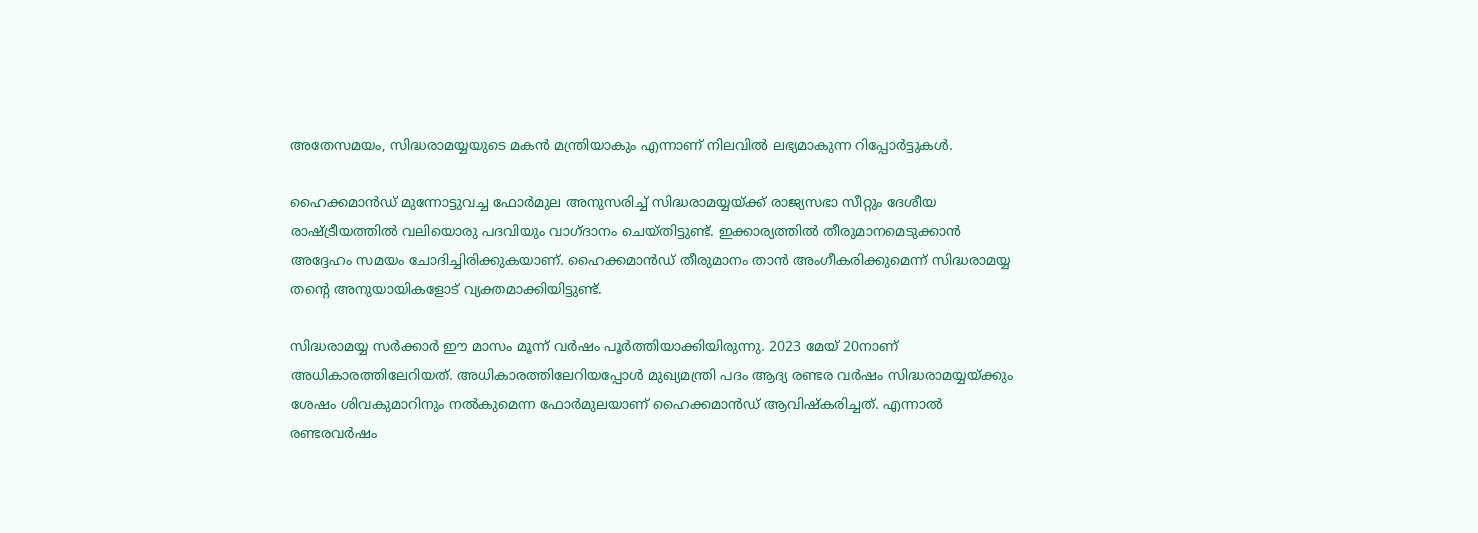അതേസമയം, സിദ്ധരാമയ്യയുടെ മകന്‍ മന്ത്രിയാകും എന്നാണ് നിലവില്‍ ലഭ്യമാകുന്ന റിപ്പോര്‍ട്ടുകള്‍.

ഹൈക്കമാന്‍ഡ് മുന്നോട്ടുവച്ച ഫോര്‍മുല അനുസരിച്ച് സിദ്ധരാമയ്യയ്ക്ക് രാജ്യസഭാ സീറ്റും ദേശീയ രാഷ്ട്രീയത്തില്‍ വലിയൊരു പദവിയും വാഗ്ദാനം ചെയ്തിട്ടുണ്ട്. ഇക്കാര്യത്തില്‍ തീരുമാനമെടുക്കാന്‍ അദ്ദേഹം സമയം ചോദിച്ചിരിക്കുകയാണ്. ഹൈക്കമാന്‍ഡ് തീരുമാനം താന്‍ അംഗീകരിക്കുമെന്ന് സിദ്ധരാമയ്യ തന്റെ അനുയായികളോട് വ്യക്തമാക്കിയിട്ടുണ്ട്.

സിദ്ധരാമയ്യ സര്‍ക്കാര്‍ ഈ മാസം മൂന്ന് വര്‍ഷം പൂര്‍ത്തിയാക്കിയിരുന്നു. 2023 മേയ് 20നാണ് അധികാരത്തിലേറിയത്. അധികാരത്തിലേറിയപ്പോള്‍ മുഖ്യമന്ത്രി പദം ആദ്യ രണ്ടര വര്‍ഷം സിദ്ധരാമയ്യയ്ക്കും ശേഷം ശിവകുമാറിനും നല്‍കുമെന്ന ഫോര്‍മുലയാണ് ഹൈക്കമാന്‍ഡ് ആവിഷ്‌കരിച്ചത്. എന്നാല്‍ രണ്ടരവര്‍ഷം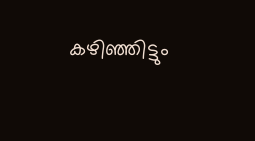കഴിഞ്ഞിട്ടും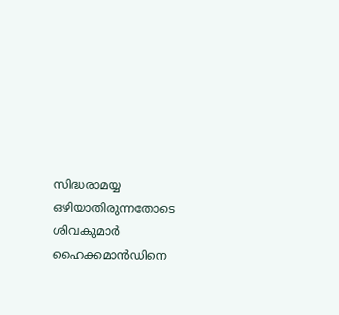സിദ്ധരാമയ്യ ഒഴിയാതിരുന്നതോടെ ശിവകുമാര്‍ ഹൈക്കമാന്‍ഡിനെ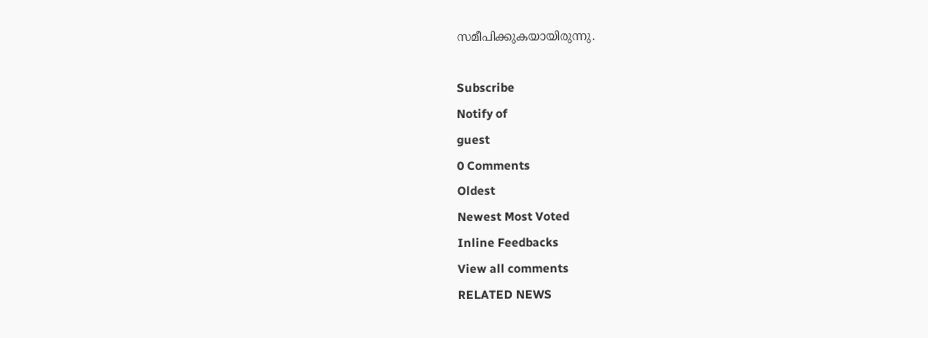സമീപിക്കുകയായിരുന്നു.

Subscribe
Notify of
guest
0 Comments
Oldest
Newest Most Voted
Inline Feedbacks
View all comments
RELATED NEWS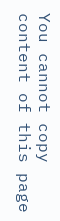You cannot copy content of this page